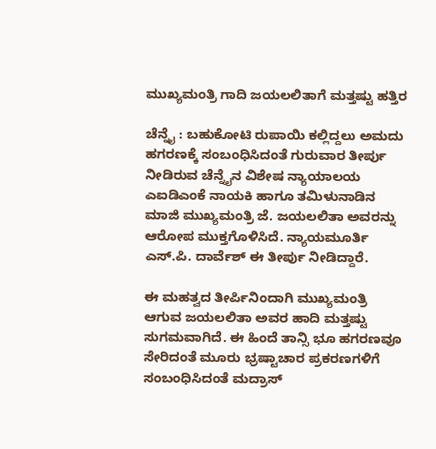ಮುಖ್ಯಮಂತ್ರಿ ಗಾದಿ ಜಯಲಲಿತಾಗೆ ಮತ್ತಷ್ಟು ಹತ್ತಿರ

ಚೆನ್ನೈ : ಬಹುಕೋಟಿ ರುಪಾಯಿ ಕಲ್ಲಿದ್ದಲು ಅಮದು ಹಗರಣಕ್ಕೆ ಸಂಬಂಧಿಸಿದಂತೆ ಗುರುವಾರ ತೀರ್ಪು ನೀಡಿರುವ ಚೆನ್ನೈನ ವಿಶೇಷ ನ್ಯಾಯಾಲಯ ಎಐಡಿಎಂಕೆ ನಾಯಕಿ ಹಾಗೂ ತಮಿಳುನಾಡಿನ ಮಾಜಿ ಮುಖ್ಯಮಂತ್ರಿ ಜೆ. ಜಯಲಲಿತಾ ಅವರನ್ನು ಆರೋಪ ಮುಕ್ತಗೊಳಿಸಿದೆ. ನ್ಯಾಯಮೂರ್ತಿ ಎಸ್‌.ಪಿ. ದಾರ್ವೆಶ್‌ ಈ ತೀರ್ಪು ನೀಡಿದ್ದಾರೆ.

ಈ ಮಹತ್ವದ ತೀರ್ಪಿನಿಂದಾಗಿ ಮುಖ್ಯಮಂತ್ರಿ ಆಗುವ ಜಯಲಲಿತಾ ಅವರ ಹಾದಿ ಮತ್ತಷ್ಟು ಸುಗಮವಾಗಿದೆ. ಈ ಹಿಂದೆ ತಾನ್ಸಿ ಭೂ ಹಗರಣವೂ ಸೇರಿದಂತೆ ಮೂರು ಭ್ರಷ್ಟಾಚಾರ ಪ್ರಕರಣಗಳಿಗೆ ಸಂಬಂಧಿಸಿದಂತೆ ಮದ್ರಾಸ್‌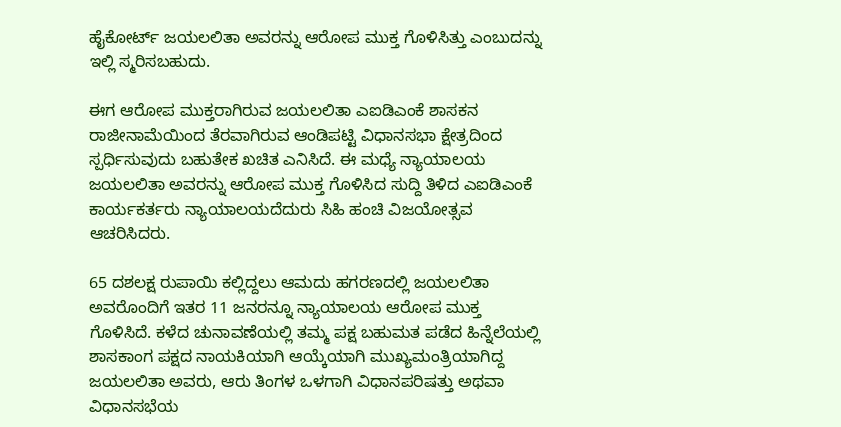ಹೈಕೋರ್ಟ್‌ ಜಯಲಲಿತಾ ಅವರನ್ನು ಆರೋಪ ಮುಕ್ತ ಗೊಳಿಸಿತ್ತು ಎಂಬುದನ್ನು ಇಲ್ಲಿ ಸ್ಮರಿಸಬಹುದು.

ಈಗ ಆರೋಪ ಮುಕ್ತರಾಗಿರುವ ಜಯಲಲಿತಾ ಎಐಡಿಎಂಕೆ ಶಾಸಕನ ರಾಜೀನಾಮೆಯಿಂದ ತೆರವಾಗಿರುವ ಆಂಡಿಪಟ್ಟಿ ವಿಧಾನಸಭಾ ಕ್ಷೇತ್ರದಿಂದ ಸ್ಪರ್ಧಿಸುವುದು ಬಹುತೇಕ ಖಚಿತ ಎನಿಸಿದೆ. ಈ ಮಧ್ಯೆ ನ್ಯಾಯಾಲಯ ಜಯಲಲಿತಾ ಅವರನ್ನು ಆರೋಪ ಮುಕ್ತ ಗೊಳಿಸಿದ ಸುದ್ದಿ ತಿಳಿದ ಎಐಡಿಎಂಕೆ ಕಾರ್ಯಕರ್ತರು ನ್ಯಾಯಾಲಯದೆದುರು ಸಿಹಿ ಹಂಚಿ ವಿಜಯೋತ್ಸವ ಆಚರಿಸಿದರು.

65 ದಶಲಕ್ಷ ರುಪಾಯಿ ಕಲ್ಲಿದ್ದಲು ಆಮದು ಹಗರಣದಲ್ಲಿ ಜಯಲಲಿತಾ ಅವರೊಂದಿಗೆ ಇತರ 11 ಜನರನ್ನೂ ನ್ಯಾಯಾಲಯ ಆರೋಪ ಮುಕ್ತ ಗೊಳಿಸಿದೆ. ಕಳೆದ ಚುನಾವಣೆಯಲ್ಲಿ ತಮ್ಮ ಪಕ್ಷ ಬಹುಮತ ಪಡೆದ ಹಿನ್ನೆಲೆಯಲ್ಲಿ ಶಾಸಕಾಂಗ ಪಕ್ಷದ ನಾಯಕಿಯಾಗಿ ಆಯ್ಕೆಯಾಗಿ ಮುಖ್ಯಮಂತ್ರಿಯಾಗಿದ್ದ ಜಯಲಲಿತಾ ಅವರು, ಆರು ತಿಂಗಳ ಒಳಗಾಗಿ ವಿಧಾನಪರಿಷತ್ತು ಅಥವಾ ವಿಧಾನಸಭೆಯ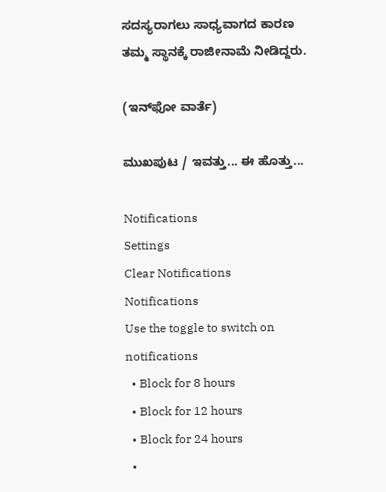ಸದಸ್ಯರಾಗಲು ಸಾಧ್ಯವಾಗದ ಕಾರಣ ತಮ್ಮ ಸ್ಥಾನಕ್ಕೆ ರಾಜೀನಾಮೆ ನೀಡಿದ್ದರು.

(ಇನ್‌ಫೋ ವಾರ್ತೆ)

ಮುಖಪುಟ / ಇವತ್ತು... ಈ ಹೊತ್ತು...

Notifications
Settings
Clear Notifications
Notifications
Use the toggle to switch on notifications
  • Block for 8 hours
  • Block for 12 hours
  • Block for 24 hours
  •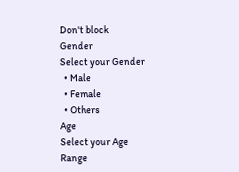Don't block
Gender
Select your Gender
  • Male
  • Female
  • Others
Age
Select your Age Range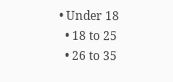• Under 18
  • 18 to 25
  • 26 to 35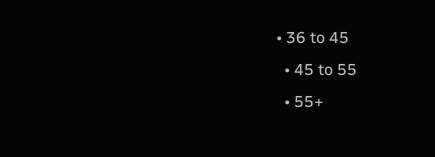• 36 to 45
  • 45 to 55
  • 55+